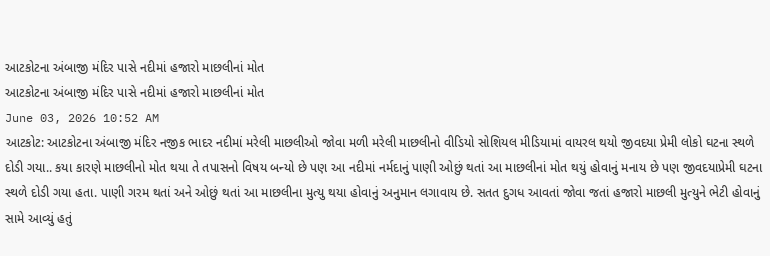આટકોટના અંબાજી મંદિર પાસે નદીમાં હજારો માછલીનાં મોત
આટકોટના અંબાજી મંદિર પાસે નદીમાં હજારો માછલીનાં મોત
June 03, 2026 10:52 AM
આટકોટ: આટકોટના અંબાજી મંદિર નજીક ભાદર નદીમાં મરેલી માછલીઓ જોવા મળી મરેલી માછલીનો વીડિયો સોશિયલ મીડિયામાં વાયરલ થયો જીવદયા પ્રેમી લોકો ઘટના સ્થળે દોડી ગયા.. કયા કારણે માછલીનો મોત થયા તે તપાસનો વિષય બન્યો છે પણ આ નદીમાં નર્મદાનું પાણી ઓછું થતાં આ માછલીનાં મોત થયું હોવાનું મનાય છે પણ જીવદયાપ્રેમી ઘટના સ્થળે દોડી ગયા હતા. પાણી ગરમ થતાં અને ઓછું થતાં આ માછલીના મુત્યુ થયા હોવાનું અનુમાન લગાવાય છે. સતત દુગધ આવતાં જોવા જતાં હજારો માછલી મુત્યુને ભેટી હોવાનું સામે આવ્યું હતું